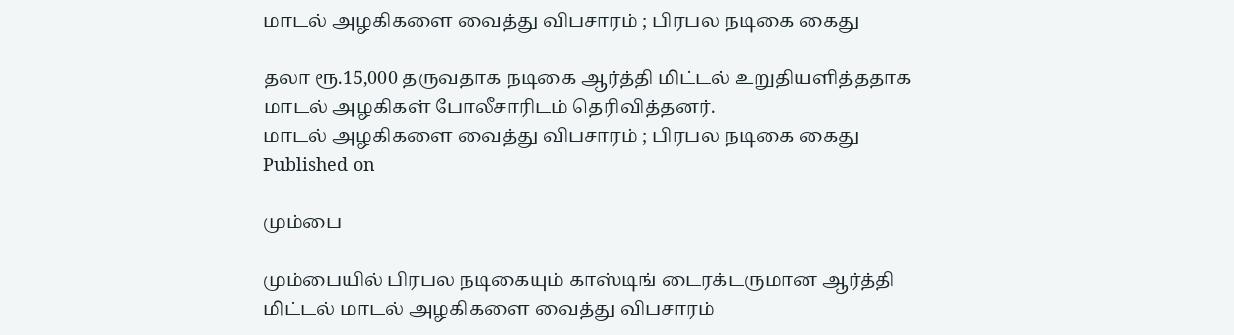மாடல் அழகிகளை வைத்து விபசாரம் ; பிரபல நடிகை கைது

தலா ரூ.15,000 தருவதாக நடிகை ஆர்த்தி மிட்டல் உறுதியளித்ததாக மாடல் அழகிகள் போலீசாரிடம் தெரிவித்தனர்.
மாடல் அழகிகளை வைத்து விபசாரம் ; பிரபல நடிகை கைது
Published on

மும்பை

மும்பையில் பிரபல நடிகையும் காஸ்டிங் டைரக்டருமான ஆர்த்தி மிட்டல் மாடல் அழகிகளை வைத்து விபசாரம்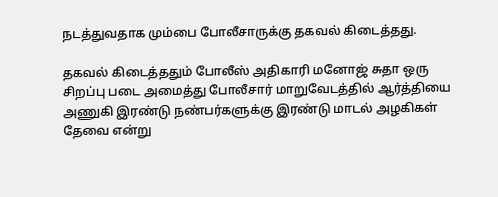நடத்துவதாக மும்பை போலீசாருக்கு தகவல் கிடைத்தது.

தகவல் கிடைத்ததும் போலீஸ் அதிகாரி மனோஜ் சுதா ஒரு சிறப்பு படை அமைத்து போலீசார் மாறுவேடத்தில் ஆர்த்தியை அணுகி இரண்டு நண்பர்களுக்கு இரண்டு மாடல் அழகிகள் தேவை என்று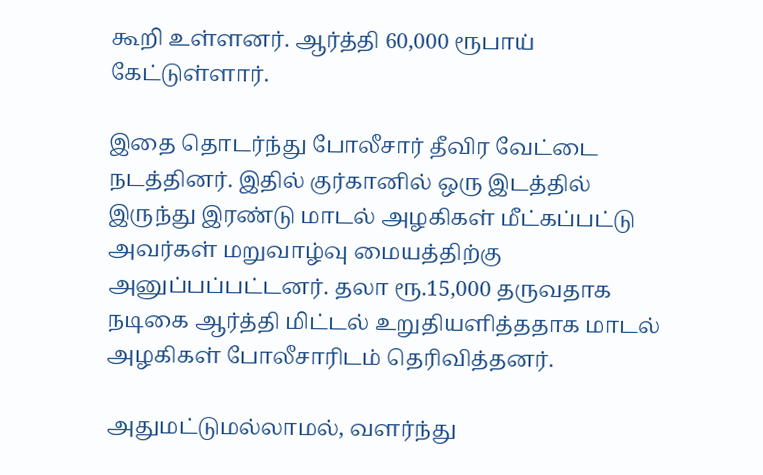கூறி உள்ளனர். ஆர்த்தி 60,000 ரூபாய் கேட்டுள்ளார்.

இதை தொடர்ந்து போலீசார் தீவிர வேட்டை நடத்தினர். இதில் குர்கானில் ஒரு இடத்தில் இருந்து இரண்டு மாடல் அழகிகள் மீட்கப்பட்டு அவர்கள் மறுவாழ்வு மையத்திற்கு அனுப்பப்பட்டனர். தலா ரூ.15,000 தருவதாக நடிகை ஆர்த்தி மிட்டல் உறுதியளித்ததாக மாடல் அழகிகள் போலீசாரிடம் தெரிவித்தனர்.

அதுமட்டுமல்லாமல், வளர்ந்து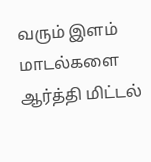வரும் இளம் மாடல்களை ஆர்த்தி மிட்டல்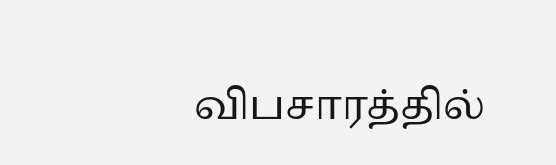விபசாரத்தில்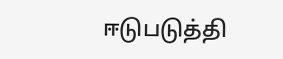ஈடுபடுத்தி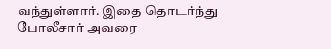வந்துள்ளார். இதை தொடர்ந்து போலீசார் அவரை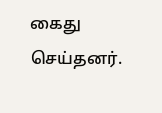கைது செய்தனர்.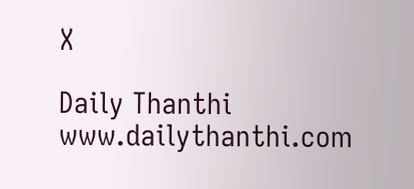X

Daily Thanthi
www.dailythanthi.com